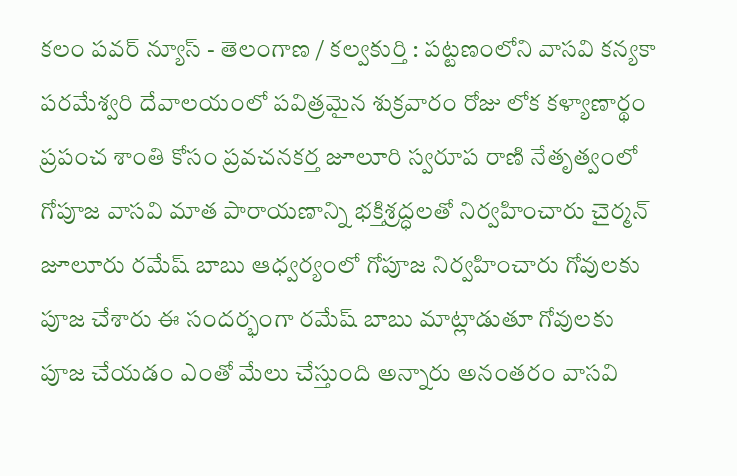కలం పవర్ న్యూస్ - తెలంగాణ / కల్వకుర్తి : పట్టణంలోని వాసవి కన్యకా పరమేశ్వరి దేవాలయంలో పవిత్రమైన శుక్రవారం రోజు లోక కళ్యాణార్థం ప్రపంచ శాంతి కోసం ప్రవచనకర్త జూలూరి స్వరూప రాణి నేతృత్వంలో గోపూజ వాసవి మాత పారాయణాన్ని భక్తిశ్రద్ధలతో నిర్వహించారు చైర్మన్ జూలూరు రమేష్ బాబు ఆధ్వర్యంలో గోపూజ నిర్వహించారు గోవులకు పూజ చేశారు ఈ సందర్భంగా రమేష్ బాబు మాట్లాడుతూ గోవులకు పూజ చేయడం ఎంతో మేలు చేస్తుంది అన్నారు అనంతరం వాసవి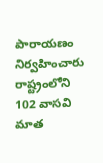పారాయణం నిర్వహించారు రాష్ట్రంలోని 102 వాసవి మాత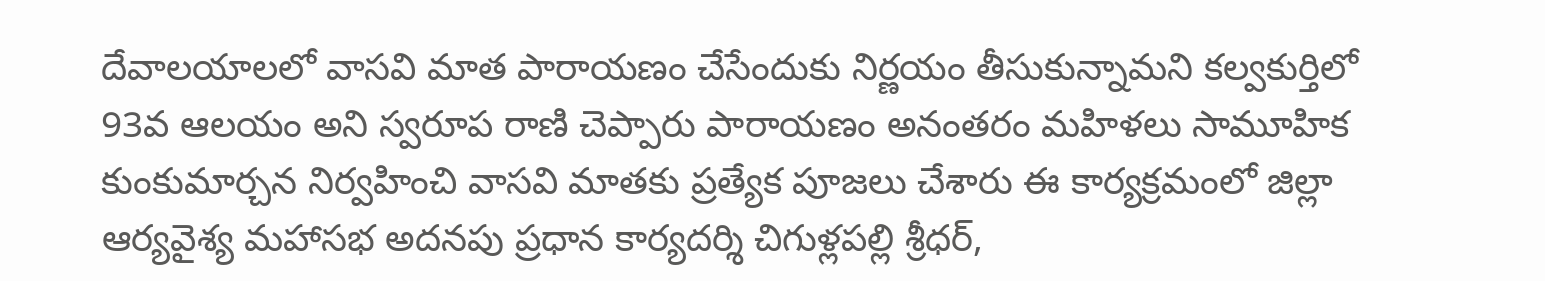దేవాలయాలలో వాసవి మాత పారాయణం చేసేందుకు నిర్ణయం తీసుకున్నామని కల్వకుర్తిలో 93వ ఆలయం అని స్వరూప రాణి చెప్పారు పారాయణం అనంతరం మహిళలు సామూహిక కుంకుమార్చన నిర్వహించి వాసవి మాతకు ప్రత్యేక పూజలు చేశారు ఈ కార్యక్రమంలో జిల్లా ఆర్యవైశ్య మహాసభ అదనపు ప్రధాన కార్యదర్శి చిగుళ్లపల్లి శ్రీధర్,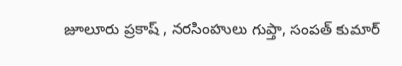జూలూరు ప్రకాష్ , నరసింహులు గుప్తా, సంపత్ కుమార్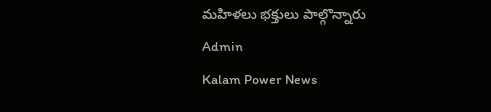మహిళలు భక్తులు పాల్గొన్నారు
Admin
Kalam Power News